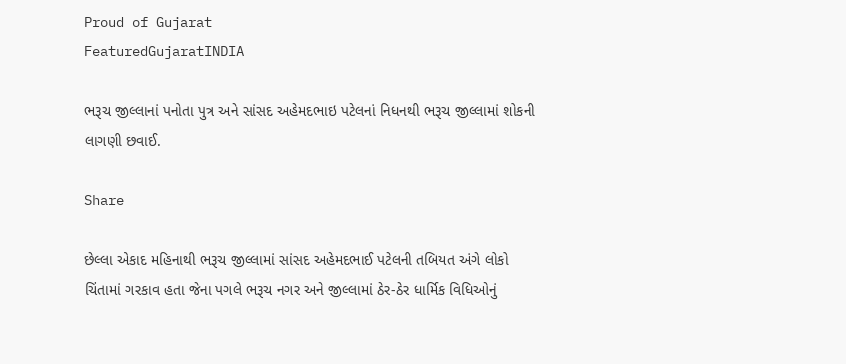Proud of Gujarat
FeaturedGujaratINDIA

ભરૂચ જીલ્લાનાં પનોતા પુત્ર અને સાંસદ અહેમદભાઇ પટેલનાં નિધનથી ભરૂચ જીલ્લામાં શોકની લાગણી છવાઈ.

Share

છેલ્લા એકાદ મહિનાથી ભરૂચ જીલ્લામાં સાંસદ અહેમદભાઈ પટેલની તબિયત અંગે લોકો ચિંતામાં ગરકાવ હતા જેના પગલે ભરૂચ નગર અને જીલ્લામાં ઠેર-ઠેર ધાર્મિક વિધિઓનું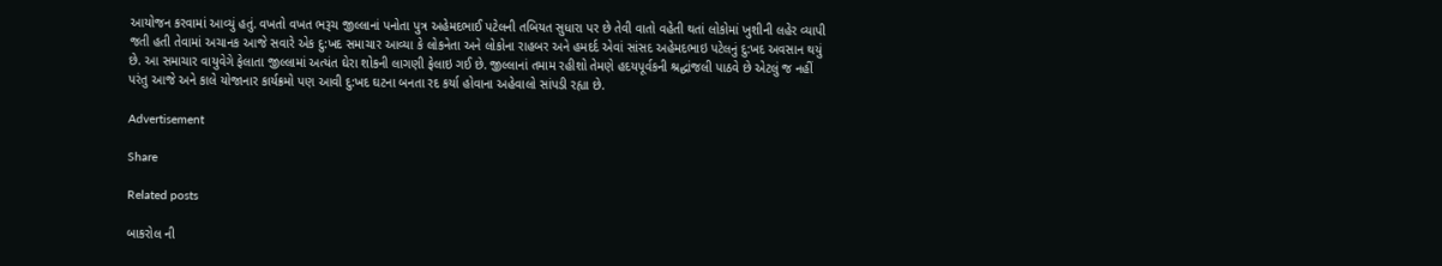આયોજન કરવામાં આવ્યું હતું. વખતો વખત ભરૂચ જીલ્લાનાં પનોતા પુત્ર અહેમદભાઈ પટેલની તબિયત સુધારા પર છે તેવી વાતો વહેતી થતાં લોકોમાં ખુશીની લહેર વ્યાપી જતી હતી તેવામાં અચાનક આજે સવારે એક દુ:ખદ સમાચાર આવ્યા કે લોકનેતા અને લોકોના રાહબર અને હમદર્દ એવાં સાંસદ અહેમદભાઇ પટેલનું દુ:ખદ અવસાન થયું છે. આ સમાચાર વાયુવેગે ફેલાતા જીલ્લામાં અત્યંત ઘેરા શોકની લાગણી ફેલાઇ ગઈ છે. જીલ્લાનાં તમામ રહીશો તેમણે હદયપૂર્વકની શ્રદ્ધાંજલી પાઠવે છે એટલું જ નહીં પરંતુ આજે અને કાલે યોજાનાર કાર્યક્રમો પણ આવી દુ:ખદ ઘટના બનતા રદ કર્યા હોવાના અહેવાલો સાંપડી રહ્યા છે.

Advertisement

Share

Related posts

બાકરોલ ની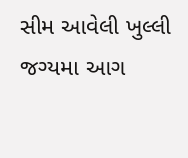સીમ આવેલી ખુલ્લી જગ્યમા આગ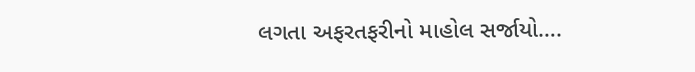લગતા અફરતફરીનો માહોલ સર્જાયો….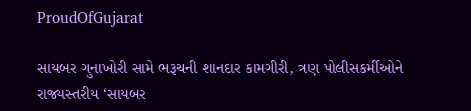ProudOfGujarat

સાયબર ગુનાખોરી સામે ભરૂચની શાનદાર કામગીરી, ત્રણ પોલીસકર્મીઓને રાજ્યસ્તરીય ‘સાયબર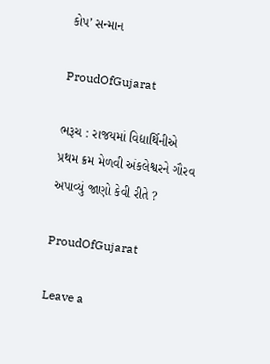કોપ’ સન્માન

ProudOfGujarat

ભરૂચ : રાજયમાં વિદ્યાર્થિનીએ પ્રથમ ક્રમ મેળવી અંકલેશ્વરને ગૌરવ અપાવ્યું જાણો કેવી રીતે ?

ProudOfGujarat

Leave a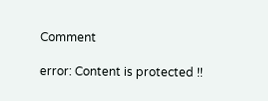Comment

error: Content is protected !!